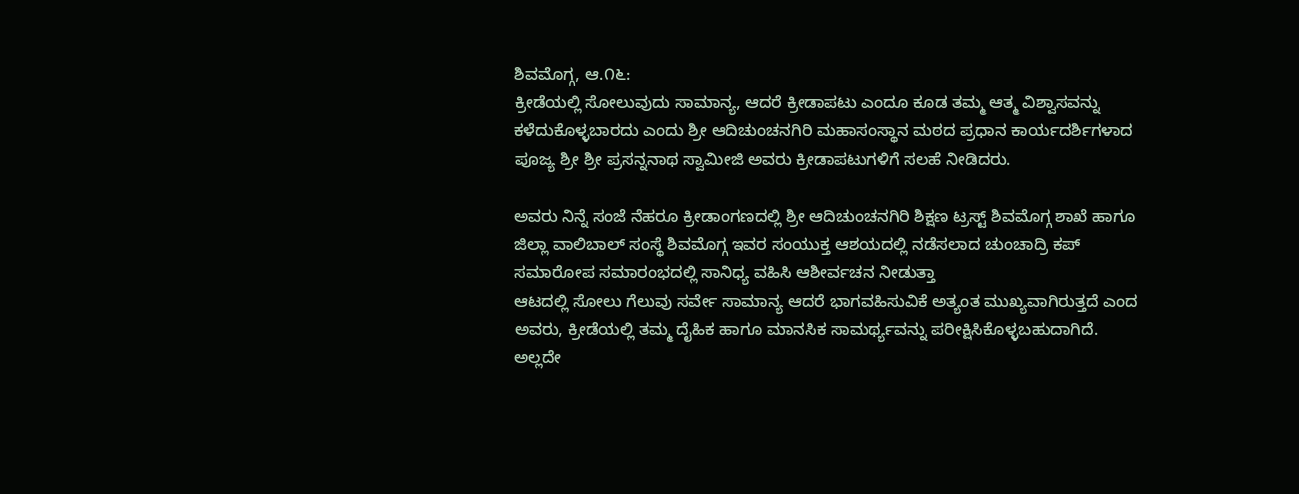ಶಿವಮೊಗ್ಗ, ಆ.೧೬:
ಕ್ರೀಡೆಯಲ್ಲಿ ಸೋಲುವುದು ಸಾಮಾನ್ಯ, ಆದರೆ ಕ್ರೀಡಾಪಟು ಎಂದೂ ಕೂಡ ತಮ್ಮ ಆತ್ಮ ವಿಶ್ವಾಸವನ್ನು ಕಳೆದುಕೊಳ್ಳಬಾರದು ಎಂದು ಶ್ರೀ ಆದಿಚುಂಚನಗಿರಿ ಮಹಾಸಂಸ್ಥಾನ ಮಠದ ಪ್ರಧಾನ ಕಾರ್ಯದರ್ಶಿಗಳಾದ ಪೂಜ್ಯ ಶ್ರೀ ಶ್ರೀ ಪ್ರಸನ್ನನಾಥ ಸ್ವಾಮೀಜಿ ಅವರು ಕ್ರೀಡಾಪಟುಗಳಿಗೆ ಸಲಹೆ ನೀಡಿದರು.

ಅವರು ನಿನ್ನೆ ಸಂಜೆ ನೆಹರೂ ಕ್ರೀಡಾಂಗಣದಲ್ಲಿ ಶ್ರೀ ಆದಿಚುಂಚನಗಿರಿ ಶಿಕ್ಷಣ ಟ್ರಸ್ಟ್ ಶಿವಮೊಗ್ಗ ಶಾಖೆ ಹಾಗೂ ಜಿಲ್ಲಾ ವಾಲಿಬಾಲ್ ಸಂಸ್ಥೆ ಶಿವಮೊಗ್ಗ ಇವರ ಸಂಯುಕ್ತ ಆಶಯದಲ್ಲಿ ನಡೆಸಲಾದ ಚುಂಚಾದ್ರಿ ಕಪ್ ಸಮಾರೋಪ ಸಮಾರಂಭದಲ್ಲಿ ಸಾನಿಧ್ಯ ವಹಿಸಿ ಆಶೀರ್ವಚನ ನೀಡುತ್ತಾ
ಆಟದಲ್ಲಿ ಸೋಲು ಗೆಲುವು ಸರ್ವೇ ಸಾಮಾನ್ಯ ಆದರೆ ಭಾಗವಹಿಸುವಿಕೆ ಅತ್ಯಂತ ಮುಖ್ಯವಾಗಿರುತ್ತದೆ ಎಂದ ಅವರು, ಕ್ರೀಡೆಯಲ್ಲಿ ತಮ್ಮ ದೈಹಿಕ ಹಾಗೂ ಮಾನಸಿಕ ಸಾಮರ್ಥ್ಯವನ್ನು ಪರೀಕ್ಷಿಸಿಕೊಳ್ಳಬಹುದಾಗಿದೆ. ಅಲ್ಲದೇ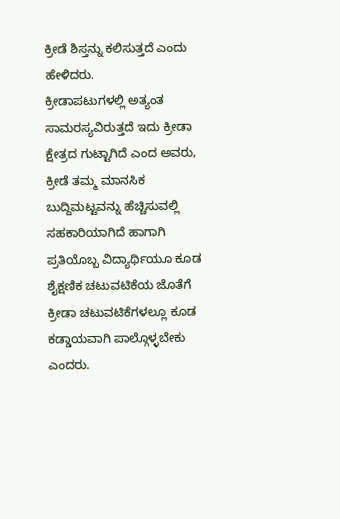ಕ್ರೀಡೆ ಶಿಸ್ತನ್ನು ಕಲಿಸುತ್ತದೆ ಎಂದು ಹೇಳಿದರು.
ಕ್ರೀಡಾಪಟುಗಳಲ್ಲಿ ಅತ್ಯಂತ ಸಾಮರಸ್ಯವಿರುತ್ತದೆ ಇದು ಕ್ರೀಡಾ ಕ್ಷೇತ್ರದ ಗುಟ್ಟಾಗಿದೆ ಎಂದ ಅವರು, ಕ್ರೀಡೆ ತಮ್ಮ ಮಾನಸಿಕ ಬುದ್ದಿಮಟ್ಟವನ್ನು ಹೆಚ್ಚಿಸುವಲ್ಲಿ ಸಹಕಾರಿಯಾಗಿದೆ ಹಾಗಾಗಿ ಪ್ರತಿಯೊಬ್ಬ ವಿದ್ಯಾರ್ಥಿಯೂ ಕೂಡ ಶೈಕ್ಷಣಿಕ ಚಟುವಟಿಕೆಯ ಜೊತೆಗೆ ಕ್ರೀಡಾ ಚಟುವಟಿಕೆಗಳಲ್ಲೂ ಕೂಡ ಕಡ್ಡಾಯವಾಗಿ ಪಾಲ್ಗೊಳ್ಳಬೇಕು ಎಂದರು.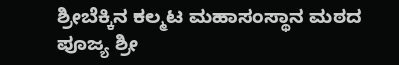ಶ್ರೀಬೆಕ್ಕಿನ ಕಲ್ಮಟ ಮಹಾಸಂಸ್ಥಾನ ಮಠದ ಪೂಜ್ಯ ಶ್ರೀ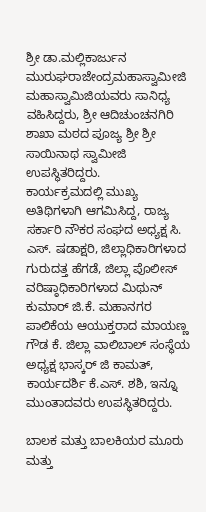ಶ್ರೀ ಡಾ.ಮಲ್ಲಿಕಾರ್ಜುನ ಮುರುಘರಾಜೇಂದ್ರಮಹಾಸ್ವಾಮೀಜಿ ಮಹಾಸ್ವಾಮಿಜಿಯವರು ಸಾನಿಧ್ಯ ವಹಿಸಿದ್ದರು, ಶ್ರೀ ಆದಿಚುಂಚನಗಿರಿ ಶಾಖಾ ಮಠದ ಪೂಜ್ಯ ಶ್ರೀ ಶ್ರೀ ಸಾಯಿನಾಥ ಸ್ವಾಮೀಜಿ ಉಪಸ್ಥಿತರಿದ್ದರು.
ಕಾರ್ಯಕ್ರಮದಲ್ಲಿ ಮುಖ್ಯ ಅತಿಥಿಗಳಾಗಿ ಆಗಮಿಸಿದ್ದ, ರಾಜ್ಯ ಸರ್ಕಾರಿ ನೌಕರ ಸಂಘದ ಅಧ್ಯಕ್ಷ ಸಿ. ಎಸ್. ಷಡಾಕ್ಷರಿ, ಜಿಲ್ಲಾಧಿಕಾರಿಗಳಾದ ಗುರುದತ್ತ ಹೆಗಡೆ, ಜಿಲ್ಲಾ ಪೊಲೀಸ್ ವರಿಷ್ಠಾಧಿಕಾರಿಗಳಾದ ಮಿಥುನ್ ಕುಮಾರ್ ಜಿ.ಕೆ. ಮಹಾನಗರ ಪಾಲಿಕೆಯ ಆಯುಕ್ತರಾದ ಮಾಯಣ್ಣ ಗೌಡ ಕೆ. ಜಿಲ್ಲಾ ವಾಲಿಬಾಲ್ ಸಂಸ್ಥೆಯ ಅಧ್ಯಕ್ಷ ಭಾಸ್ಕರ್ ಜಿ ಕಾಮತ್, ಕಾರ್ಯದರ್ಶಿ ಕೆ.ಎಸ್. ಶಶಿ, ಇನ್ನೂ ಮುಂತಾದವರು ಉಪಸ್ಥಿತರಿದ್ದರು.

ಬಾಲಕ ಮತ್ತು ಬಾಲಕಿಯರ ಮೂರು ಮತ್ತು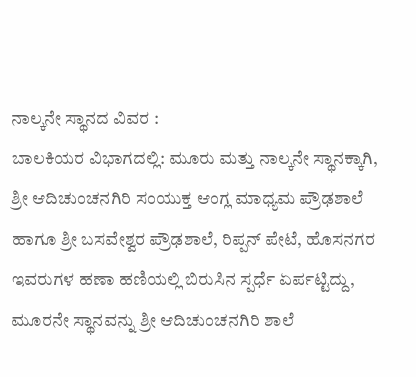ನಾಲ್ಕನೇ ಸ್ಥಾನದ ವಿವರ :
ಬಾಲಕಿಯರ ವಿಭಾಗದಲ್ಲಿ: ಮೂರು ಮತ್ತು ನಾಲ್ಕನೇ ಸ್ಥಾನಕ್ಕಾಗಿ, ಶ್ರೀ ಆದಿಚುಂಚನಗಿರಿ ಸಂಯುಕ್ತ ಆಂಗ್ಲ ಮಾಧ್ಯಮ ಪ್ರೌಢಶಾಲೆ ಹಾಗೂ ಶ್ರೀ ಬಸವೇಶ್ವರ ಪ್ರೌಢಶಾಲೆ, ರಿಪ್ಪನ್ ಪೇಟೆ, ಹೊಸನಗರ ಇವರುಗಳ ಹಣಾ ಹಣಿಯಲ್ಲಿ ಬಿರುಸಿನ ಸ್ಪರ್ಧೆ ಏರ್ಪಟ್ಟಿದ್ದು, ಮೂರನೇ ಸ್ಥಾನವನ್ನು ಶ್ರೀ ಆದಿಚುಂಚನಗಿರಿ ಶಾಲೆ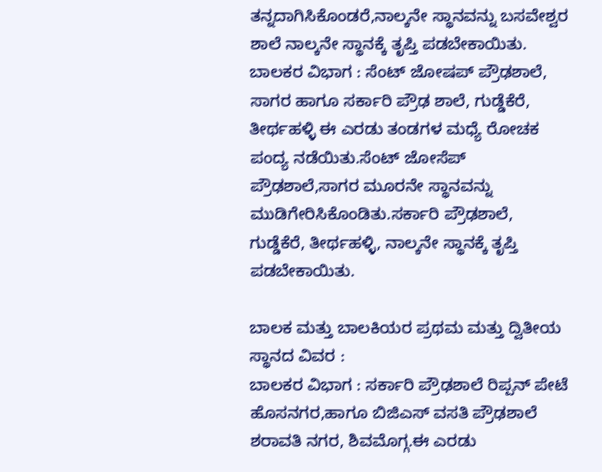ತನ್ನದಾಗಿಸಿಕೊಂಡರೆ,ನಾಲ್ಕನೇ ಸ್ಥಾನವನ್ನು ಬಸವೇಶ್ವರ ಶಾಲೆ ನಾಲ್ಕನೇ ಸ್ಥಾನಕ್ಕೆ ತೃಪ್ತಿ ಪಡಬೇಕಾಯಿತು.
ಬಾಲಕರ ವಿಭಾಗ : ಸೆಂಟ್ ಜೋಷಪ್ ಪ್ರೌಢಶಾಲೆ, ಸಾಗರ ಹಾಗೂ ಸರ್ಕಾರಿ ಪ್ರೌಢ ಶಾಲೆ, ಗುಡ್ಡೆಕೆರೆ, ತೀರ್ಥಹಳ್ಳಿ ಈ ಎರಡು ತಂಡಗಳ ಮಧ್ಯೆ ರೋಚಕ ಪಂದ್ಯ ನಡೆಯಿತು.ಸೆಂಟ್ ಜೋಸೆಪ್ ಪ್ರೌಢಶಾಲೆ,ಸಾಗರ ಮೂರನೇ ಸ್ಥಾನವನ್ನು ಮುಡಿಗೇರಿಸಿಕೊಂಡಿತು.ಸರ್ಕಾರಿ ಪ್ರೌಢಶಾಲೆ, ಗುಡ್ಡೆಕೆರೆ, ತೀರ್ಥಹಳ್ಳಿ, ನಾಲ್ಕನೇ ಸ್ಥಾನಕ್ಕೆ ತೃಪ್ತಿ ಪಡಬೇಕಾಯಿತು.

ಬಾಲಕ ಮತ್ತು ಬಾಲಕಿಯರ ಪ್ರಥಮ ಮತ್ತು ದ್ವಿತೀಯ ಸ್ಥಾನದ ವಿವರ :
ಬಾಲಕರ ವಿಭಾಗ : ಸರ್ಕಾರಿ ಪ್ರೌಢಶಾಲೆ ರಿಪ್ಪನ್ ಪೇಟೆ ಹೊಸನಗರ,ಹಾಗೂ ಬಿಜಿಎಸ್ ವಸತಿ ಪ್ರೌಢಶಾಲೆ ಶರಾವತಿ ನಗರ, ಶಿವಮೊಗ್ಗ.ಈ ಎರಡು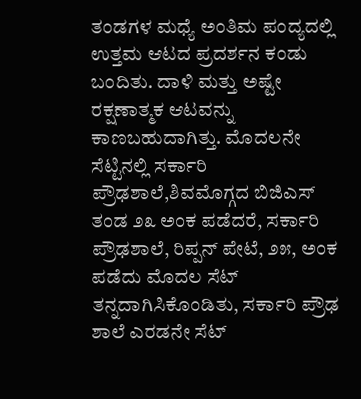ತಂಡಗಳ ಮಧ್ಯೆ ಅಂತಿಮ ಪಂದ್ಯದಲ್ಲಿ ಉತ್ತಮ ಆಟದ ಪ್ರದರ್ಶನ ಕಂಡು ಬಂದಿತು. ದಾಳಿ ಮತ್ತು ಅಷ್ಟೇ ರಕ್ಷಣಾತ್ಮಕ ಆಟವನ್ನು ಕಾಣಬಹುದಾಗಿತ್ತು. ಮೊದಲನೇ ಸೆಟ್ಟಿನಲ್ಲಿ ಸರ್ಕಾರಿ ಪ್ರೌಢಶಾಲೆ,ಶಿವಮೊಗ್ಗದ ಬಿಜಿಎಸ್ ತಂಡ ೨೩ ಅಂಕ ಪಡೆದರೆ, ಸರ್ಕಾರಿ ಪ್ರೌಢಶಾಲೆ, ರಿಪ್ಪನ್ ಪೇಟೆ, ೨೫, ಅಂಕ ಪಡೆದು ಮೊದಲ ಸೆಟ್ ತನ್ನದಾಗಿಸಿಕೊಂಡಿತು, ಸರ್ಕಾರಿ ಪ್ರೌಢ ಶಾಲೆ ಎರಡನೇ ಸೆಟ್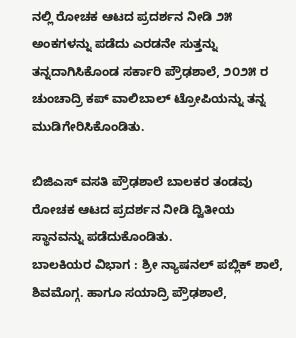ನಲ್ಲಿ ರೋಚಕ ಆಟದ ಪ್ರದರ್ಶನ ನೀಡಿ ೨೫ ಅಂಕಗಳನ್ನು ಪಡೆದು ಎರಡನೇ ಸುತ್ತನ್ನು ತನ್ನದಾಗಿಸಿಕೊಂಡ ಸರ್ಕಾರಿ ಪ್ರೌಢಶಾಲೆ, ೨೦೨೫ ರ ಚುಂಚಾದ್ರಿ ಕಪ್ ವಾಲಿಬಾಲ್ ಟ್ರೋಪಿಯನ್ನು ತನ್ನ ಮುಡಿಗೇರಿಸಿಕೊಂಡಿತು.

ಬಿಜಿಎಸ್ ವಸತಿ ಪ್ರೌಢಶಾಲೆ ಬಾಲಕರ ತಂಡವು ರೋಚಕ ಆಟದ ಪ್ರದರ್ಶನ ನೀಡಿ ದ್ವಿತೀಯ ಸ್ಥಾನವನ್ನು ಪಡೆದುಕೊಂಡಿತು.
ಬಾಲಕಿಯರ ವಿಭಾಗ : ಶ್ರೀ ನ್ಯಾಷನಲ್ ಪಬ್ಲಿಕ್ ಶಾಲೆ, ಶಿವಮೊಗ್ಗ. ಹಾಗೂ ಸಯಾದ್ರಿ ಪ್ರೌಢಶಾಲೆ,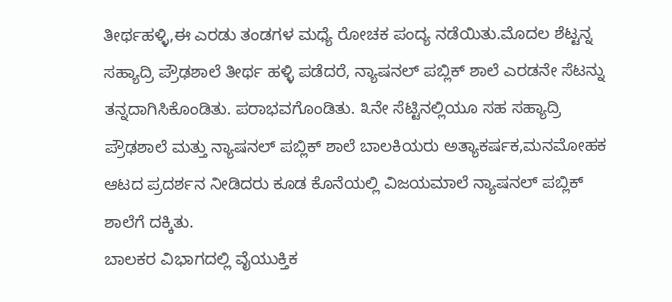ತೀರ್ಥಹಳ್ಳಿ,ಈ ಎರಡು ತಂಡಗಳ ಮಧ್ಯೆ ರೋಚಕ ಪಂದ್ಯ ನಡೆಯಿತು.ಮೊದಲ ಶೆಟ್ಟನ್ನ ಸಹ್ಯಾದ್ರಿ ಪ್ರೌಢಶಾಲೆ ತೀರ್ಥ ಹಳ್ಳಿ ಪಡೆದರೆ, ನ್ಯಾಷನಲ್ ಪಬ್ಲಿಕ್ ಶಾಲೆ ಎರಡನೇ ಸೆಟನ್ನು ತನ್ನದಾಗಿಸಿಕೊಂಡಿತು. ಪರಾಭವಗೊಂಡಿತು. ೩ನೇ ಸೆಟ್ಟಿನಲ್ಲಿಯೂ ಸಹ ಸಹ್ಯಾದ್ರಿ ಪ್ರೌಢಶಾಲೆ ಮತ್ತು ನ್ಯಾಷನಲ್ ಪಬ್ಲಿಕ್ ಶಾಲೆ ಬಾಲಕಿಯರು ಅತ್ಯಾಕರ್ಷಕ,ಮನಮೋಹಕ ಆಟದ ಪ್ರದರ್ಶನ ನೀಡಿದರು ಕೂಡ ಕೊನೆಯಲ್ಲಿ ವಿಜಯಮಾಲೆ ನ್ಯಾಷನಲ್ ಪಬ್ಲಿಕ್ ಶಾಲೆಗೆ ದಕ್ಕಿತು.
ಬಾಲಕರ ವಿಭಾಗದಲ್ಲಿ ವೈಯುಕ್ತಿಕ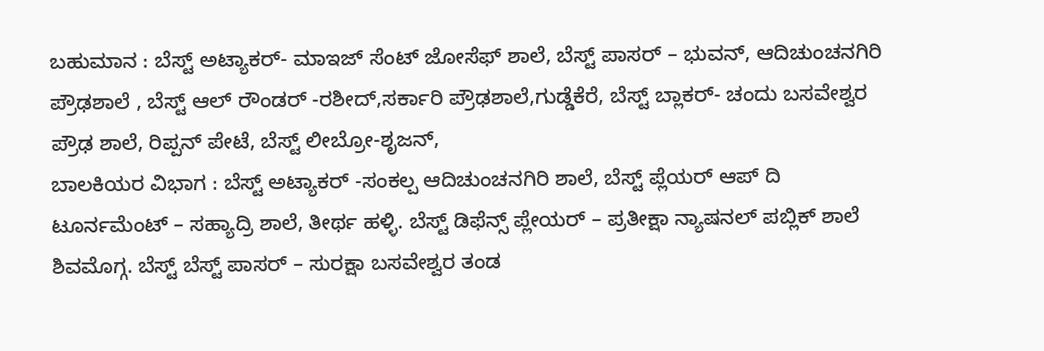ಬಹುಮಾನ : ಬೆಸ್ಟ್ ಅಟ್ಯಾಕರ್- ಮಾಇಜ್ ಸೆಂಟ್ ಜೋಸೆಫ್ ಶಾಲೆ, ಬೆಸ್ಟ್ ಪಾಸರ್ – ಭುವನ್, ಆದಿಚುಂಚನಗಿರಿ ಪ್ರೌಢಶಾಲೆ , ಬೆಸ್ಟ್ ಆಲ್ ರೌಂಡರ್ -ರಶೀದ್,ಸರ್ಕಾರಿ ಪ್ರೌಢಶಾಲೆ,ಗುಡ್ಡೆಕೆರೆ, ಬೆಸ್ಟ್ ಬ್ಲಾಕರ್- ಚಂದು ಬಸವೇಶ್ವರ ಪ್ರೌಢ ಶಾಲೆ, ರಿಪ್ಪನ್ ಪೇಟೆ, ಬೆಸ್ಟ್ ಲೀಬ್ರೋ-ಶೃಜನ್,
ಬಾಲಕಿಯರ ವಿಭಾಗ : ಬೆಸ್ಟ್ ಅಟ್ಯಾಕರ್ -ಸಂಕಲ್ಪ ಆದಿಚುಂಚನಗಿರಿ ಶಾಲೆ, ಬೆಸ್ಟ್ ಪ್ಲೆಯರ್ ಆಪ್ ದಿ ಟೂರ್ನಮೆಂಟ್ – ಸಹ್ಯಾದ್ರಿ ಶಾಲೆ, ತೀರ್ಥ ಹಳ್ಳಿ. ಬೆಸ್ಟ್ ಡಿಫೆನ್ಸ್ ಪ್ಲೇಯರ್ – ಪ್ರತೀಕ್ಷಾ ನ್ಯಾಷನಲ್ ಪಬ್ಲಿಕ್ ಶಾಲೆ ಶಿವಮೊಗ್ಗ. ಬೆಸ್ಟ್ ಬೆಸ್ಟ್ ಪಾಸರ್ – ಸುರಕ್ಷಾ ಬಸವೇಶ್ವರ ತಂಡ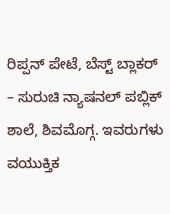ರಿಪ್ಪನ್ ಪೇಟೆ, ಬೆಸ್ಟ್ ಬ್ಲಾಕರ್ – ಸುರುಚಿ ನ್ಯಾಷನಲ್ ಪಬ್ಲಿಕ್ ಶಾಲೆ, ಶಿವಮೊಗ್ಗ. ಇವರುಗಳು ವಯುಕ್ತಿಕ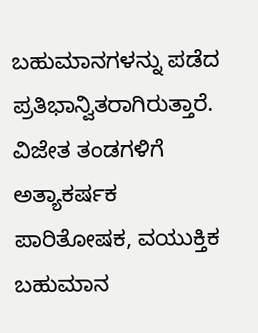ಬಹುಮಾನಗಳನ್ನು ಪಡೆದ ಪ್ರತಿಭಾನ್ವಿತರಾಗಿರುತ್ತಾರೆ.
ವಿಜೇತ ತಂಡಗಳಿಗೆ ಅತ್ಯಾಕರ್ಷಕ ಪಾರಿತೋಷಕ, ವಯುಕ್ತಿಕ ಬಹುಮಾನ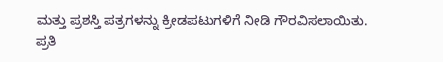ಮತ್ತು ಪ್ರಶಸ್ತಿ ಪತ್ರಗಳನ್ನು ಕ್ರೀಡಪಟುಗಳಿಗೆ ನೀಡಿ ಗೌರವಿಸಲಾಯಿತು.
ಪ್ರತಿ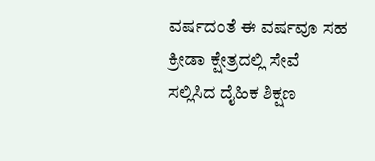ವರ್ಷದಂತೆ ಈ ವರ್ಷವೂ ಸಹ ಕ್ರೀಡಾ ಕ್ಷೇತ್ರದಲ್ಲಿ ಸೇವೆ ಸಲ್ಲಿಸಿದ ದೈಹಿಕ ಶಿಕ್ಷಣ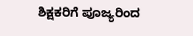ಶಿಕ್ಷಕರಿಗೆ ಪೂಜ್ಯರಿಂದ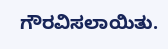ಗೌರವಿಸಲಾಯಿತು.